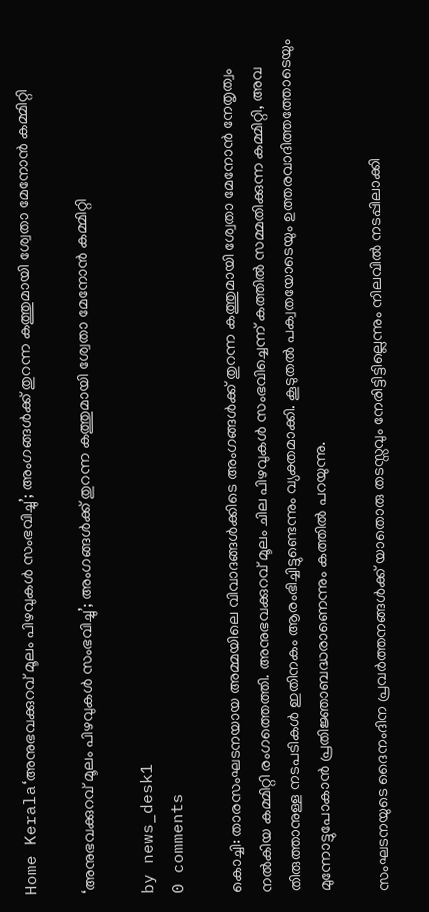Home Kerala‘അനുഭവക്കുറവ് മൂലം പിഴവുകൾ സംഭവിച്ചു’; അംഗങ്ങൾക്ക് തുറന്ന കത്തുമായി ശ്വേതാ മേനോൻ കമ്മിറ്റി

‘അനുഭവക്കുറവ് മൂലം പിഴവുകൾ സംഭവിച്ചു’; അംഗങ്ങൾക്ക് തുറന്ന കത്തുമായി ശ്വേതാ മേനോൻ കമ്മിറ്റി

by news_desk1
0 comments

കൊച്ചി: താരസംഘടനയായ അമ്മയിലെ വിവാദങ്ങൾക്കിടെ അംഗങ്ങൾക്ക് തുറന്ന കത്തുമായി ശ്വേതാ മേനോൻ നേതൃത്വം നൽകിയ കമ്മിറ്റി രംഗത്തെത്തി. അനുഭവക്കുറവ് മൂലം ചില പിഴവുകൾ സംഭവിച്ചെന്ന് കത്തിൽ സമ്മതിക്കുന്ന കമ്മിറ്റി, അവ തിരുത്താനുള്ള നടപടികൾ ഇതിനകം ആരംഭിച്ചിട്ടുണ്ടെന്നും വ്യക്തമാക്കി. കൂടുതൽ പക്വതയോടെയും ഉത്തരവാദിത്തത്തോടെയും മുന്നോട്ടുപോകാൻ പ്രതിജ്ഞാബദ്ധരാണെന്നും കത്തിൽ പറയുന്നു.

സംഘടനയുടെ ദൈനംദിന പ്രവർത്തനങ്ങൾക്ക് യാതൊരു തടസ്സവും നേരിട്ടിട്ടില്ലെന്നും നിലവിൽ നടപ്പിലാക്കി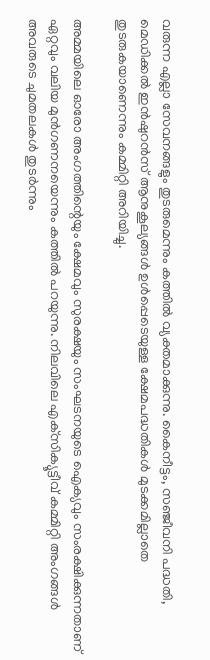വരുന്ന എല്ലാ സേവനങ്ങളും തുടരുമെന്നും കത്തിൽ വ്യക്തമാക്കുന്നു. കൈനീട്ടം, സഞ്ജീവനി പദ്ധതി, മെഡിക്കൽ ഇൻഷുറൻസ് ആനുകൂല്യങ്ങൾ ഉൾപ്പെടെയുള്ള ക്ഷേമപദ്ധതികൾ മുടക്കമില്ലാതെ തുടരുകയാണെന്നും കമ്മിറ്റി അറിയിച്ചു.

അമ്മയിലെ ഓരോ അംഗത്തിന്റെയും ക്ഷേമവും സുരക്ഷയും സംഘടനയുടെ ഐക്യവും സംരക്ഷിക്കുന്നതാണ് ഏറ്റവും വലിയ മുൻഗണനയെന്നും കത്തിൽ പറയുന്നു. നിലവിലെ എക്‌സിക്യൂട്ടീവ് കമ്മിറ്റി അംഗങ്ങൾ അവരുടെ ചുമതലകൾ തുടർന്നും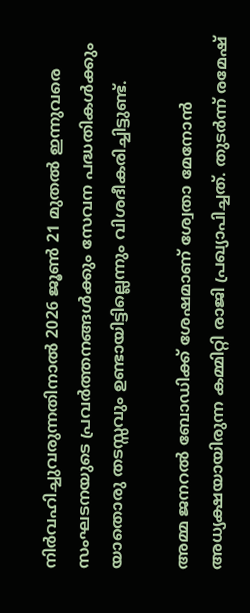നിർവഹിച്ചുവരുന്നതിനാൽ 2026 ജൂൺ 21 മുതൽ ഇന്നുവരെ സംഘടനയുടെ പ്രവർത്തനങ്ങൾക്കും സേവന പദ്ധതികൾക്കും യാതൊരു തടസ്സവും ഉണ്ടായിട്ടില്ലെന്നും വിശദീകരിച്ചിട്ടുണ്ട്.

അമ്മ ജനറൽ ബോഡിക്ക് ശേഷമാണ് ശ്വേതാ മേനോൻ അധ്യക്ഷയായിരുന്ന കമ്മിറ്റി രാജി പ്രഖ്യാപിച്ചത്. തുടർന്ന് രമേഷ്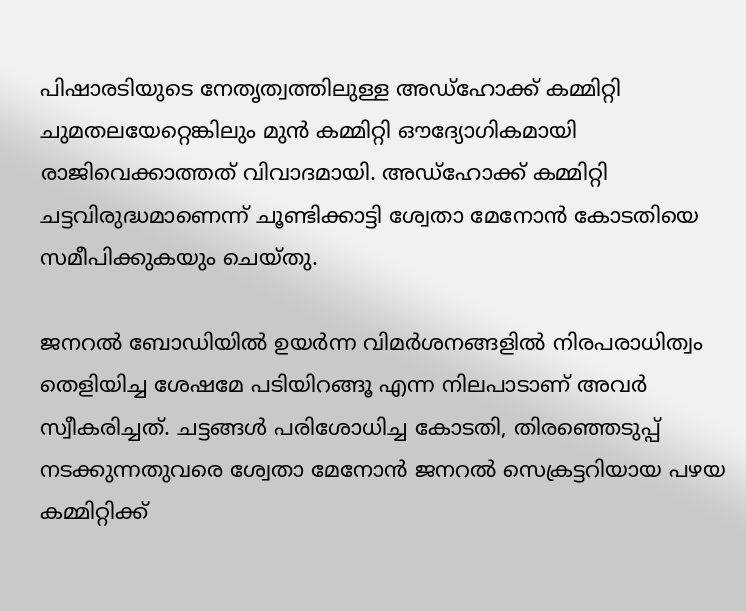പിഷാരടിയുടെ നേതൃത്വത്തിലുള്ള അഡ്ഹോക്ക് കമ്മിറ്റി ചുമതലയേറ്റെങ്കിലും മുൻ കമ്മിറ്റി ഔദ്യോഗികമായി രാജിവെക്കാത്തത് വിവാദമായി. അഡ്ഹോക്ക് കമ്മിറ്റി ചട്ടവിരുദ്ധമാണെന്ന് ചൂണ്ടിക്കാട്ടി ശ്വേതാ മേനോൻ കോടതിയെ സമീപിക്കുകയും ചെയ്തു.

ജനറൽ ബോഡിയിൽ ഉയർന്ന വിമർശനങ്ങളിൽ നിരപരാധിത്വം തെളിയിച്ച ശേഷമേ പടിയിറങ്ങൂ എന്ന നിലപാടാണ് അവർ സ്വീകരിച്ചത്. ചട്ടങ്ങൾ പരിശോധിച്ച കോടതി, തിരഞ്ഞെടുപ്പ് നടക്കുന്നതുവരെ ശ്വേതാ മേനോൻ ജനറൽ സെക്രട്ടറിയായ പഴയ കമ്മിറ്റിക്ക്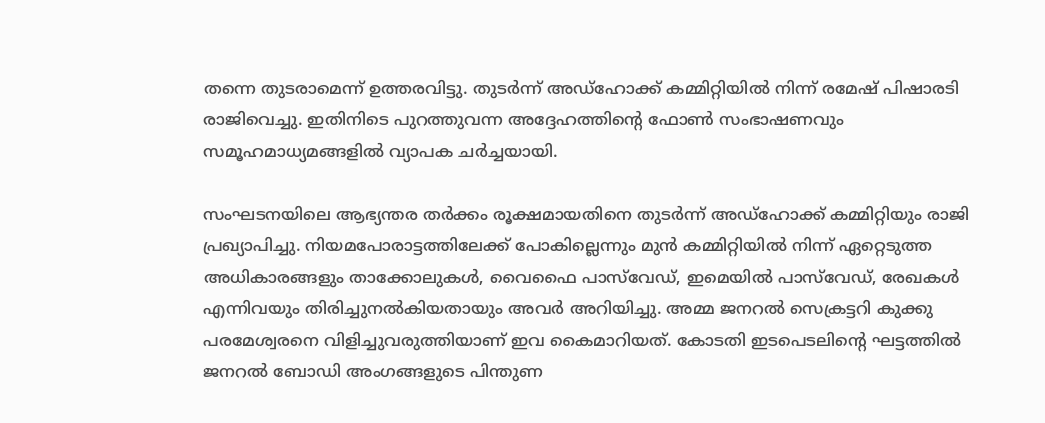തന്നെ തുടരാമെന്ന് ഉത്തരവിട്ടു. തുടർന്ന് അഡ്ഹോക്ക് കമ്മിറ്റിയിൽ നിന്ന് രമേഷ് പിഷാരടി രാജിവെച്ചു. ഇതിനിടെ പുറത്തുവന്ന അദ്ദേഹത്തിന്റെ ഫോൺ സംഭാഷണവും സമൂഹമാധ്യമങ്ങളിൽ വ്യാപക ചർച്ചയായി.

സംഘടനയിലെ ആഭ്യന്തര തർക്കം രൂക്ഷമായതിനെ തുടർന്ന് അഡ്ഹോക്ക് കമ്മിറ്റിയും രാജി പ്രഖ്യാപിച്ചു. നിയമപോരാട്ടത്തിലേക്ക് പോകില്ലെന്നും മുൻ കമ്മിറ്റിയിൽ നിന്ന് ഏറ്റെടുത്ത അധികാരങ്ങളും താക്കോലുകൾ, വൈഫൈ പാസ്‌വേഡ്, ഇമെയിൽ പാസ്‌വേഡ്, രേഖകൾ എന്നിവയും തിരിച്ചുനൽകിയതായും അവർ അറിയിച്ചു. അമ്മ ജനറൽ സെക്രട്ടറി കുക്കു പരമേശ്വരനെ വിളിച്ചുവരുത്തിയാണ് ഇവ കൈമാറിയത്. കോടതി ഇടപെടലിന്റെ ഘട്ടത്തിൽ ജനറൽ ബോഡി അംഗങ്ങളുടെ പിന്തുണ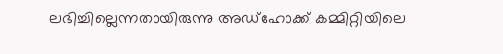ലഭിച്ചില്ലെന്നതായിരുന്നു അഡ്ഹോക്ക് കമ്മിറ്റിയിലെ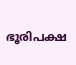ഭൂരിപക്ഷ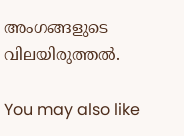അംഗങ്ങളുടെ വിലയിരുത്തൽ.

You may also like